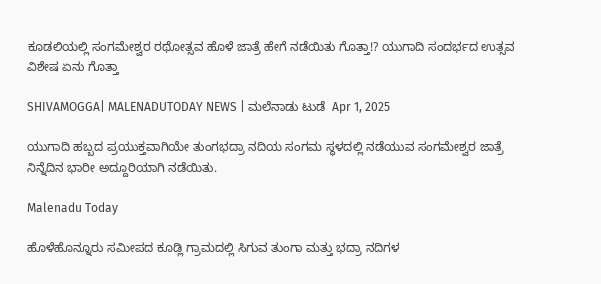ಕೂಡಲಿಯಲ್ಲಿ ಸಂಗಮೇಶ್ವರ ರಥೋತ್ಸವ ಹೊಳೆ ಜಾತ್ರೆ ಹೇಗೆ ನಡೆಯಿತು ಗೊತ್ತಾ!? ಯುಗಾದಿ ಸಂದರ್ಭದ ಉತ್ಸವ ವಿಶೇಷ ಏನು ಗೊತ್ತಾ

SHIVAMOGGA| MALENADUTODAY NEWS | ಮಲೆನಾಡು ಟುಡೆ  Apr 1, 2025

ಯುಗಾದಿ ಹಬ್ಬದ ಪ್ರಯುಕ್ತವಾಗಿಯೇ ತುಂಗಭದ್ರಾ ನದಿಯ ಸಂಗಮ ಸ್ಥಳದಲ್ಲಿ ನಡೆಯುವ ಸಂಗಮೇಶ್ವರ ಜಾತ್ರೆ ನಿನ್ನೆದಿನ ಭಾರೀ ಅದ್ದೂರಿಯಾಗಿ ನಡೆಯಿತು.

Malenadu Today

ಹೊಳೆಹೊನ್ನೂರು ಸಮೀಪದ ಕೂಡ್ಲಿ ಗ್ರಾಮದಲ್ಲಿ ಸಿಗುವ ತುಂಗಾ ಮತ್ತು ಭದ್ರಾ ನದಿಗಳ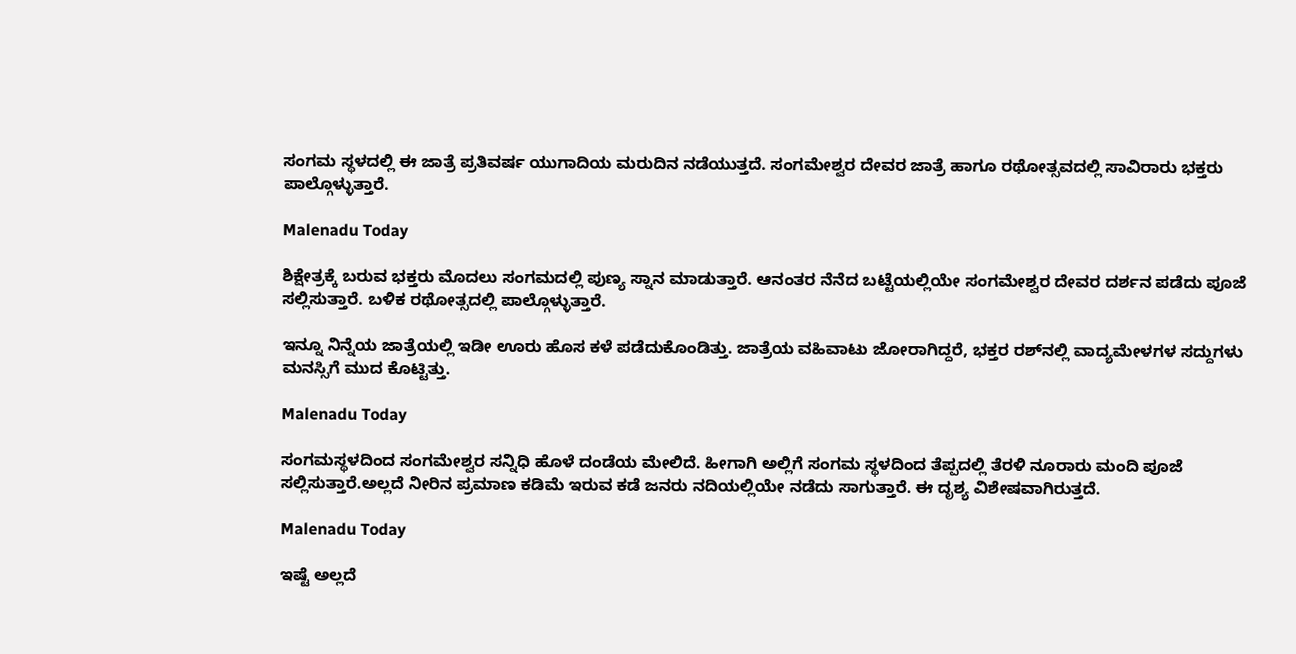ಸಂಗಮ ಸ್ಥಳದಲ್ಲಿ ಈ ಜಾತ್ರೆ ಪ್ರತಿವರ್ಷ ಯುಗಾದಿಯ ಮರುದಿನ ನಡೆಯುತ್ತದೆ. ಸಂಗಮೇಶ್ವರ ದೇವರ ಜಾತ್ರೆ ಹಾಗೂ ರಥೋತ್ಸವದಲ್ಲಿ ಸಾವಿರಾರು ಭಕ್ತರು ಪಾಲ್ಗೊಳ್ಳುತ್ತಾರೆ.

Malenadu Today

ಶಿಕ್ಷೇತ್ರಕ್ಕೆ ಬರುವ ಭಕ್ತರು ಮೊದಲು ಸಂಗಮದಲ್ಲಿ ಪುಣ್ಯ ಸ್ನಾನ ಮಾಡುತ್ತಾರೆ. ಆನಂತರ ನೆನೆದ ಬಟ್ಟೆಯಲ್ಲಿಯೇ ಸಂಗಮೇಶ್ವರ ದೇವರ ದರ್ಶನ ಪಡೆದು ಪೂಜೆ ಸಲ್ಲಿಸುತ್ತಾರೆ. ಬಳಿಕ ರಥೋತ್ಸದಲ್ಲಿ ಪಾಲ್ಗೊಳ್ಳುತ್ತಾರೆ.

ಇನ್ನೂ ನಿನ್ನೆಯ ಜಾತ್ರೆಯಲ್ಲಿ ಇಡೀ ಊರು ಹೊಸ ಕಳೆ ಪಡೆದುಕೊಂಡಿತ್ತು. ಜಾತ್ರೆಯ ವಹಿವಾಟು ಜೋರಾಗಿದ್ದರೆ, ಭಕ್ತರ ರಶ್‌ನಲ್ಲಿ ವಾದ್ಯಮೇಳಗಳ ಸದ್ದುಗಳು ಮನಸ್ಸಿಗೆ ಮುದ ಕೊಟ್ಟಿತ್ತು.

Malenadu Today

ಸಂಗಮಸ್ಥಳದಿಂದ ಸಂಗಮೇಶ್ವರ ಸನ್ನಿಧಿ ಹೊಳೆ ದಂಡೆಯ ಮೇಲಿದೆ. ಹೀಗಾಗಿ ಅಲ್ಲಿಗೆ ಸಂಗಮ ಸ್ಥಳದಿಂದ ತೆಪ್ಪದಲ್ಲಿ ತೆರಳಿ ನೂರಾರು ಮಂದಿ ಪೂಜೆ ಸಲ್ಲಿಸುತ್ತಾರೆ.ಅಲ್ಲದೆ ನೀರಿನ ಪ್ರಮಾಣ ಕಡಿಮೆ ಇರುವ ಕಡೆ ಜನರು ನದಿಯಲ್ಲಿಯೇ ನಡೆದು ಸಾಗುತ್ತಾರೆ. ಈ ದೃಶ್ಯ ವಿಶೇಷವಾಗಿರುತ್ತದೆ.

Malenadu Today

ಇಷ್ಟೆ ಅಲ್ಲದೆ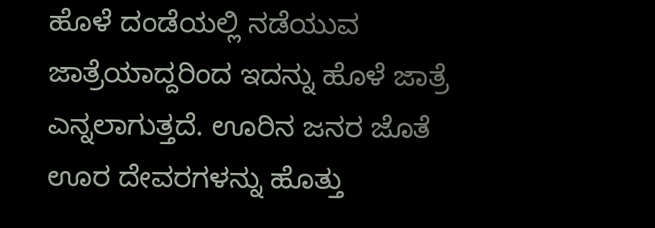ಹೊಳೆ ದಂಡೆಯಲ್ಲಿ ನಡೆಯುವ ಜಾತ್ರೆಯಾದ್ದರಿಂದ ಇದನ್ನು ಹೊಳೆ ಜಾತ್ರೆ ಎನ್ನಲಾಗುತ್ತದೆ. ಊರಿನ ಜನರ ಜೊತೆ ಊರ ದೇವರಗಳನ್ನು ಹೊತ್ತು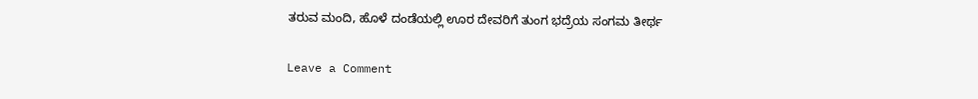ತರುವ ಮಂದಿ, ಹೊಳೆ ದಂಡೆಯಲ್ಲಿ ಊರ ದೇವರಿಗೆ ತುಂಗ ಭದ್ರೆಯ ಸಂಗಮ ತೀರ್ಥ

Leave a Comment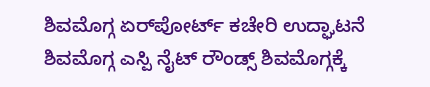ಶಿವಮೊಗ್ಗ ಏರ್‌ಪೋರ್ಟ್ ಕಚೇರಿ ಉದ್ಘಾಟನೆ ಶಿವಮೊಗ್ಗ ಎಸ್ಪಿ ನೈಟ್ ರೌಂಡ್ಸ್ ಶಿವಮೊಗ್ಗಕ್ಕೆ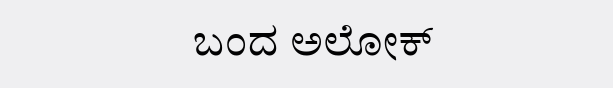ಬಂದ ಅಲೋಕ್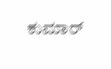ಕುಮಾರ್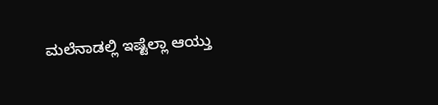ಮಲೆನಾಡಲ್ಲಿ ಇಷ್ಟೆಲ್ಲಾ ಆಯ್ತು